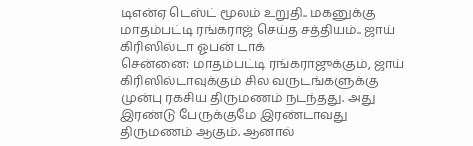டிஎன்ஏ டெஸ்ட் மூலம் உறுதி.. மகனுக்கு மாதம்பட்டி ரங்கராஜ் செய்த சத்தியம்.. ஜாய் கிரிஸில்டா ஓபன் டாக்
சென்னை: மாதம்பட்டி ரங்கராஜுக்கும், ஜாய் கிரிஸில்டாவுக்கும் சில வருடங்களுக்கு முன்பு ரகசிய திருமணம் நடந்தது. அது இரண்டு பேருக்குமே இரண்டாவது திருமணம் ஆகும். ஆனால்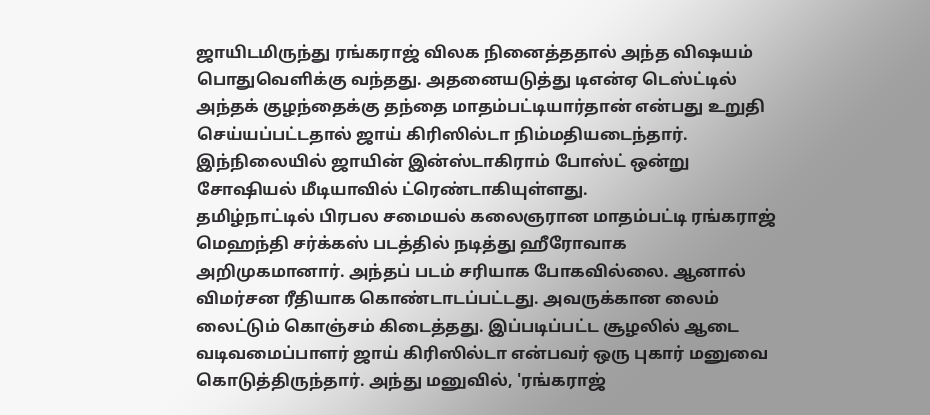ஜாயிடமிருந்து ரங்கராஜ் விலக நினைத்ததால் அந்த விஷயம் பொதுவெளிக்கு வந்தது. அதனையடுத்து டிஎன்ஏ டெஸ்ட்டில் அந்தக் குழந்தைக்கு தந்தை மாதம்பட்டியார்தான் என்பது உறுதி செய்யப்பட்டதால் ஜாய் கிரிஸில்டா நிம்மதியடைந்தார். இந்நிலையில் ஜாயின் இன்ஸ்டாகிராம் போஸ்ட் ஒன்று சோஷியல் மீடியாவில் ட்ரெண்டாகியுள்ளது.
தமிழ்நாட்டில் பிரபல சமையல் கலைஞரான மாதம்பட்டி ரங்கராஜ் மெஹந்தி சர்க்கஸ் படத்தில் நடித்து ஹீரோவாக அறிமுகமானார். அந்தப் படம் சரியாக போகவில்லை. ஆனால் விமர்சன ரீதியாக கொண்டாடப்பட்டது. அவருக்கான லைம் லைட்டும் கொஞ்சம் கிடைத்தது. இப்படிப்பட்ட சூழலில் ஆடை வடிவமைப்பாளர் ஜாய் கிரிஸில்டா என்பவர் ஒரு புகார் மனுவை கொடுத்திருந்தார். அந்து மனுவில், 'ரங்கராஜ்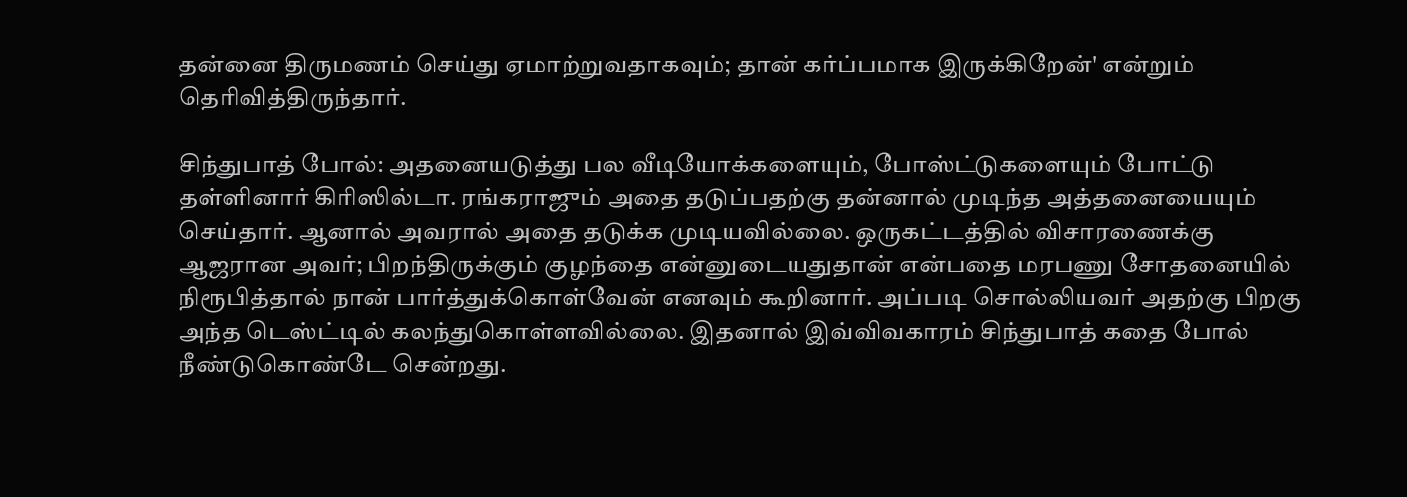தன்னை திருமணம் செய்து ஏமாற்றுவதாகவும்; தான் கர்ப்பமாக இருக்கிறேன்' என்றும் தெரிவித்திருந்தார்.

சிந்துபாத் போல்: அதனையடுத்து பல வீடியோக்களையும், போஸ்ட்டுகளையும் போட்டு தள்ளினார் கிரிஸில்டா. ரங்கராஜும் அதை தடுப்பதற்கு தன்னால் முடிந்த அத்தனையையும் செய்தார். ஆனால் அவரால் அதை தடுக்க முடியவில்லை. ஒருகட்டத்தில் விசாரணைக்கு ஆஜரான அவர்; பிறந்திருக்கும் குழந்தை என்னுடையதுதான் என்பதை மரபணு சோதனையில் நிரூபித்தால் நான் பார்த்துக்கொள்வேன் எனவும் கூறினார். அப்படி சொல்லியவர் அதற்கு பிறகு அந்த டெஸ்ட்டில் கலந்துகொள்ளவில்லை. இதனால் இவ்விவகாரம் சிந்துபாத் கதை போல் நீண்டுகொண்டே சென்றது.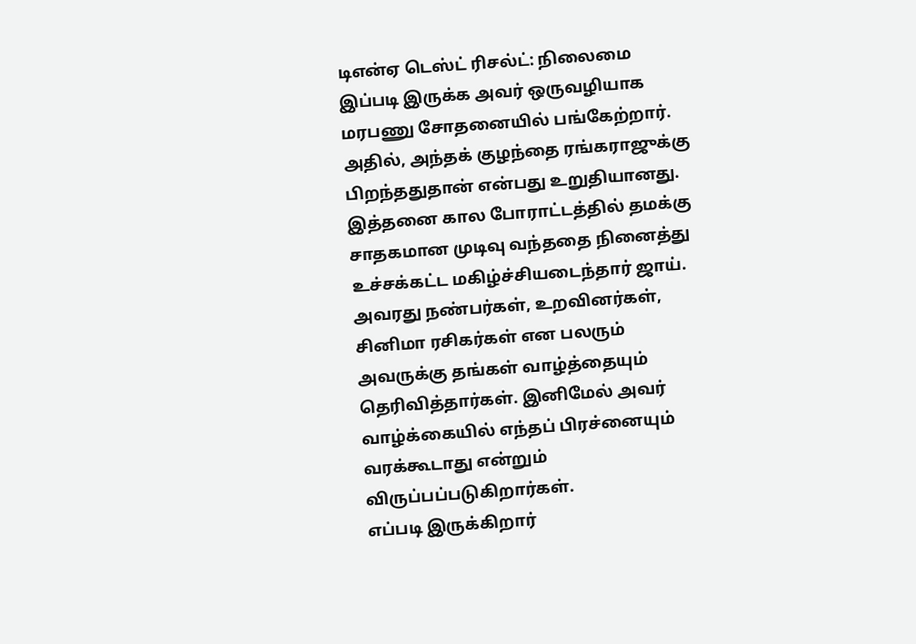டிஎன்ஏ டெஸ்ட் ரிசல்ட்: நிலைமை இப்படி இருக்க அவர் ஒருவழியாக மரபணு சோதனையில் பங்கேற்றார். அதில், அந்தக் குழந்தை ரங்கராஜுக்கு பிறந்ததுதான் என்பது உறுதியானது. இத்தனை கால போராட்டத்தில் தமக்கு சாதகமான முடிவு வந்ததை நினைத்து உச்சக்கட்ட மகிழ்ச்சியடைந்தார் ஜாய். அவரது நண்பர்கள், உறவினர்கள், சினிமா ரசிகர்கள் என பலரும் அவருக்கு தங்கள் வாழ்த்தையும் தெரிவித்தார்கள். இனிமேல் அவர் வாழ்க்கையில் எந்தப் பிரச்னையும் வரக்கூடாது என்றும் விருப்பப்படுகிறார்கள்.
எப்படி இருக்கிறார்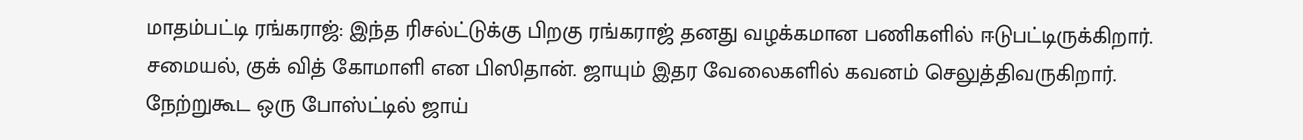மாதம்பட்டி ரங்கராஜ்: இந்த ரிசல்ட்டுக்கு பிறகு ரங்கராஜ் தனது வழக்கமான பணிகளில் ஈடுபட்டிருக்கிறார். சமையல், குக் வித் கோமாளி என பிஸிதான். ஜாயும் இதர வேலைகளில் கவனம் செலுத்திவருகிறார். நேற்றுகூட ஒரு போஸ்ட்டில் ஜாய்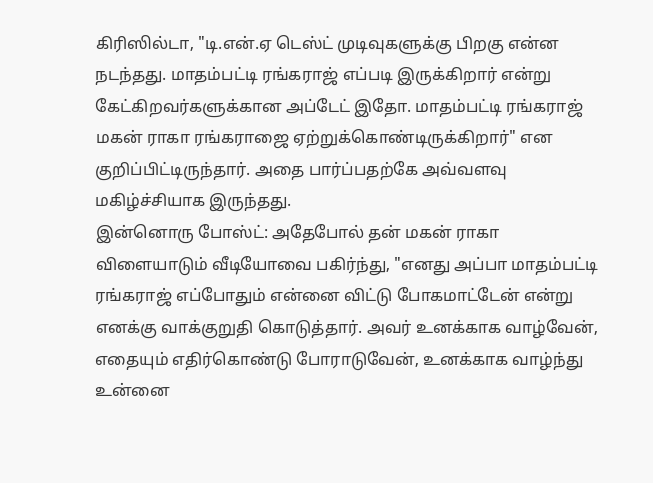கிரிஸில்டா, "டி.என்.ஏ டெஸ்ட் முடிவுகளுக்கு பிறகு என்ன நடந்தது. மாதம்பட்டி ரங்கராஜ் எப்படி இருக்கிறார் என்று கேட்கிறவர்களுக்கான அப்டேட் இதோ. மாதம்பட்டி ரங்கராஜ் மகன் ராகா ரங்கராஜை ஏற்றுக்கொண்டிருக்கிறார்" என குறிப்பிட்டிருந்தார். அதை பார்ப்பதற்கே அவ்வளவு மகிழ்ச்சியாக இருந்தது.
இன்னொரு போஸ்ட்: அதேபோல் தன் மகன் ராகா விளையாடும் வீடியோவை பகிர்ந்து, "எனது அப்பா மாதம்பட்டி ரங்கராஜ் எப்போதும் என்னை விட்டு போகமாட்டேன் என்று எனக்கு வாக்குறுதி கொடுத்தார். அவர் உனக்காக வாழ்வேன், எதையும் எதிர்கொண்டு போராடுவேன், உனக்காக வாழ்ந்து உன்னை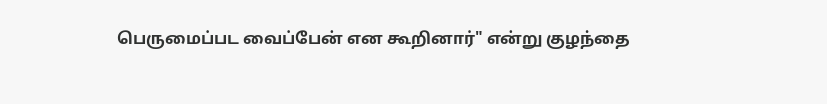பெருமைப்பட வைப்பேன் என கூறினார்" என்று குழந்தை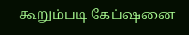கூறும்படி கேப்ஷனை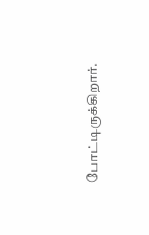போட்டிருக்கிறார்.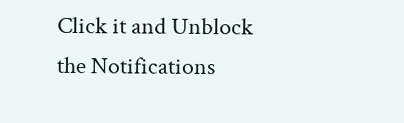Click it and Unblock the Notifications